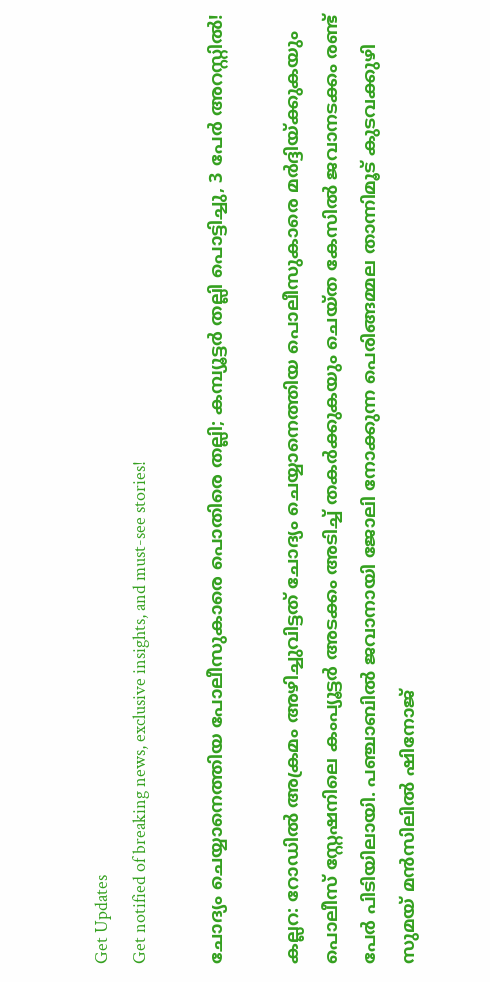Get Updates
Get notified of breaking news, exclusive insights, and must-see stories!

ചോദ്യം ചെയ്യാനെത്തിയ പോലീസുകാരെ പൊതിരെ തല്ലി; കമ്പ്യൂട്ടർ തല്ലി പൊട്ടിച്ചു, 3 പേർ അറസ്റ്റിൽ!

കല്ലറ: റോഡിൽ അക്രമം അഴിച്ചുവിട്ടത് ചോദ്യം ചെയ്യാനെത്തിയ പൊലീസുകാരെ മർദ്ദിയ്ക്കുകയും പൊലീസ് സ്റ്റേഷനിലെ കംപ്യൂട്ടർ അടക്കം അടിച്ച് തകർക്കുകയും ചെയ്ത കേസിൽ ജവാനടക്കം രണ്ട് പേർ പിടിയിലായി. പഞ്ചാബിൽ ജവാനായി ജോലി നോക്കുന്ന പെരിങ്ങമ്മല താന്നിമൂട് കുടവക്കുഴി സുമയ് മൻസിലിൽ ഷിനോജ്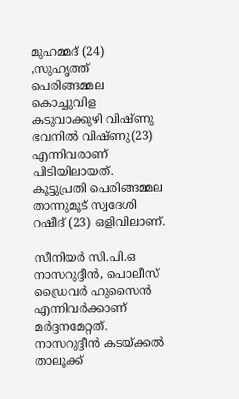മുഹമ്മദ് (24) ,സുഹൃത്ത് പെരിങ്ങമ്മല കൊച്ചുവിള കടുവാക്കുഴി വിഷ്ണു ഭവനിൽ വിഷ്ണു(23) എന്നിവരാണ് പിടിയിലായത്. കൂട്ടുപ്രതി പെരിങ്ങമ്മല താന്നുമൂട് സ്വദേശി റഷീദ് (23) ഒളിവിലാണ്.

സീനിയർ സി.പി.ഒ നാസറുദ്ദീൻ, പൊലീസ് ഡ്രൈവർ ഹുസൈൻ എന്നിവർക്കാണ് മർദ്ദനമേറ്റത്. നാസറുദ്ദീൻ കടയ്ക്കൽ താലൂക്ക്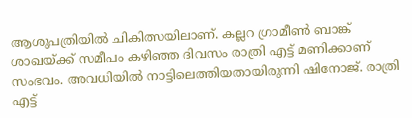ആശുപത്രിയിൽ ചികിത്സയിലാണ്. കല്ലറ ഗ്രാമീൺ ബാങ്ക് ശാഖയ്ക്ക് സമീപം കഴിഞ്ഞ ദിവസം രാത്രി എട്ട് മണിക്കാണ് സംഭവം. അവധിയിൽ നാട്ടിലെത്തിയതായിരുന്നി ഷിനോജ്. രാത്രി എട്ട്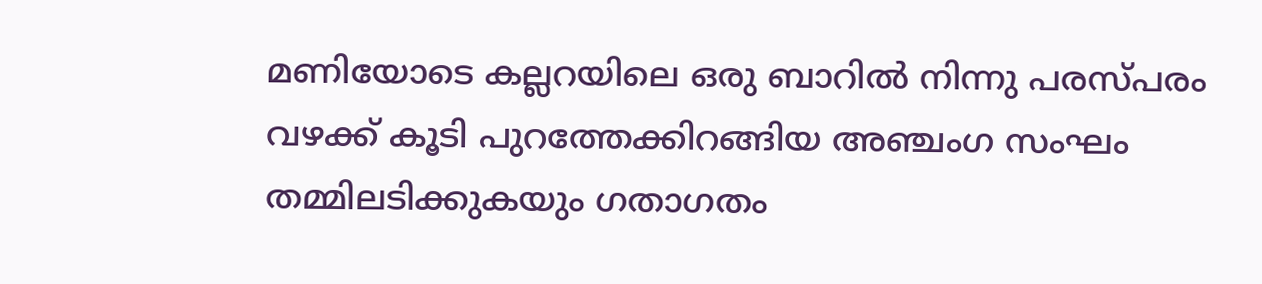മണിയോടെ കല്ലറയിലെ ഒരു ബാറിൽ നിന്നു പരസ്പരം വഴക്ക് കൂടി പുറത്തേക്കിറങ്ങിയ അഞ്ചംഗ സംഘം തമ്മിലടിക്കുകയും ഗതാഗതം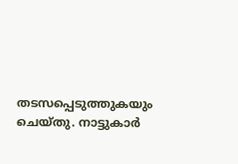തടസപ്പെടുത്തുകയും ചെയ്തു. നാട്ടുകാർ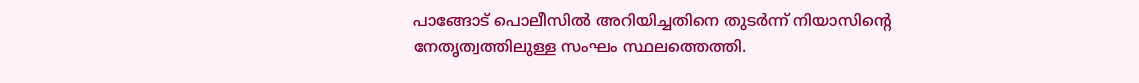പാങ്ങോട് പൊലീസിൽ അറിയിച്ചതിനെ തുടർന്ന് നിയാസിന്റെ നേത‌ൃത്വത്തിലുള്ള സംഘം സ്ഥലത്തെത്തി.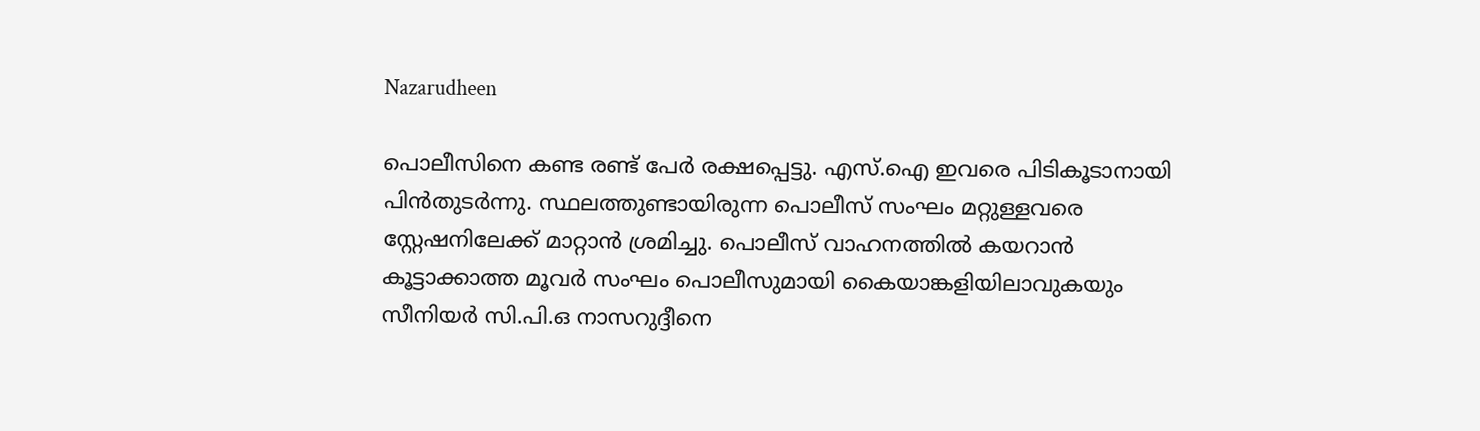Nazarudheen

പൊലീസിനെ കണ്ട രണ്ട് പേർ രക്ഷപ്പെട്ടു. എസ്.ഐ ഇവരെ പിടികൂടാനായി പിൻതുടർന്നു. സ്ഥലത്തുണ്ടായിരുന്ന പൊലീസ് സംഘം മറ്റുള്ളവരെ സ്റ്റേഷനിലേക്ക് മാറ്റാൻ ശ്രമിച്ചു. പൊലീസ് വാഹനത്തിൽ കയറാൻ കൂട്ടാക്കാത്ത മൂവർ സംഘം പൊലീസുമായി കൈയാങ്കളിയിലാവുകയും സീനിയർ സി.പി.ഒ നാസറുദ്ദീനെ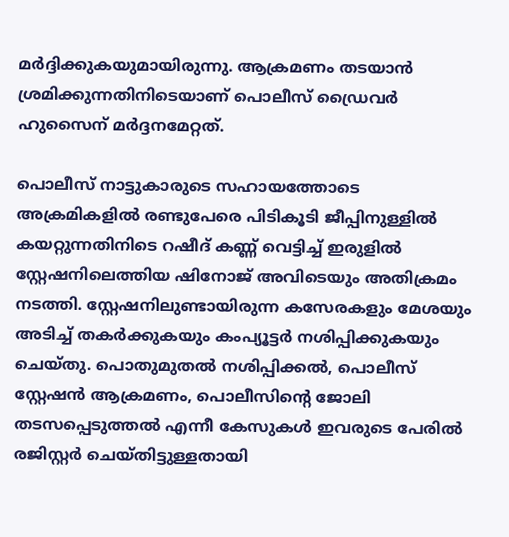മർദ്ദിക്കുകയുമായിരുന്നു. ആക്രമണം തടയാൻ ശ്രമിക്കുന്നതിനിടെയാണ് പൊലീസ് ഡ്രൈവർ ഹുസൈന് മർദ്ദനമേറ്റത്.

പൊലീസ് നാട്ടുകാരുടെ സഹായത്തോടെ അക്രമികളിൽ രണ്ടുപേരെ പിടികൂടി ജീപ്പിനുള്ളിൽ കയറ്റുന്നതിനിടെ റഷീദ് കണ്ണ് വെട്ടിച്ച് ഇരുളിൽ സ്റ്റേഷനിലെത്തിയ ഷിനോജ് അവിടെയും അതിക്രമം നടത്തി. സ്റ്റേഷനിലുണ്ടായിരുന്ന കസേരകളും മേശയും അടിച്ച് തകർക്കുകയും കംപ്യൂട്ടർ നശിപ്പിക്കുകയും ചെയ്തു. പൊതുമുതൽ നശിപ്പിക്കൽ, പൊലീസ് സ്റ്റേഷൻ ആക്രമണം, പൊലീസിന്റെ ജോലി തടസപ്പെടുത്തൽ എന്നീ കേസുകൾ ഇവരുടെ പേരിൽ രജിസ്റ്റർ ചെയ്തിട്ടുള്ളതായി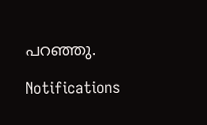പറഞ്ഞു.

Notifications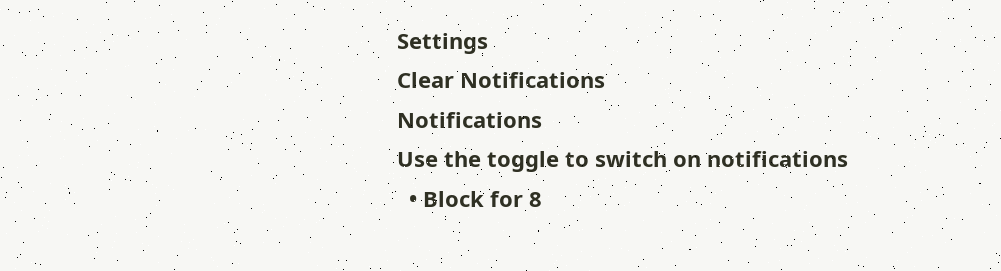Settings
Clear Notifications
Notifications
Use the toggle to switch on notifications
  • Block for 8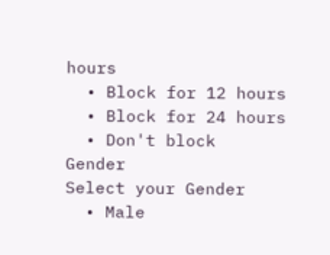hours
  • Block for 12 hours
  • Block for 24 hours
  • Don't block
Gender
Select your Gender
  • Male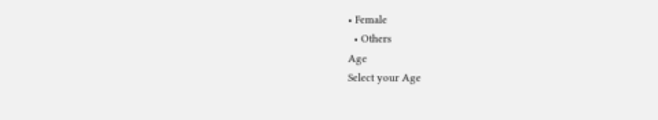• Female
  • Others
Age
Select your Age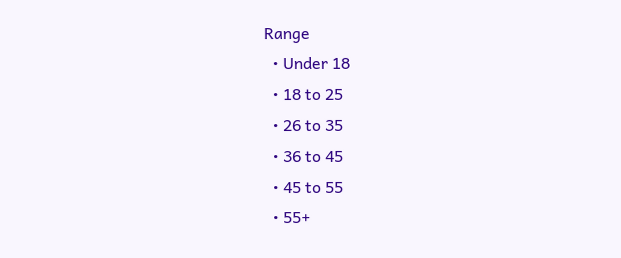Range
  • Under 18
  • 18 to 25
  • 26 to 35
  • 36 to 45
  • 45 to 55
  • 55+